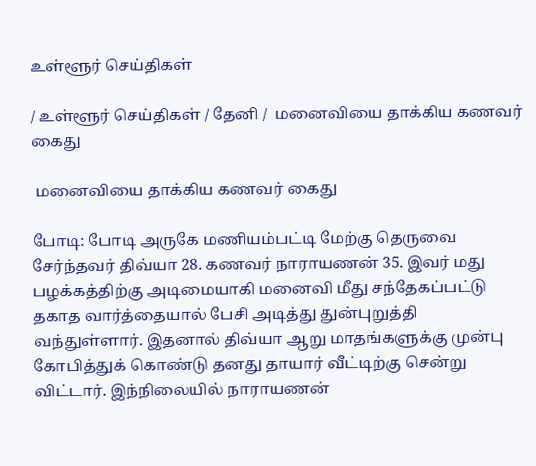உள்ளூர் செய்திகள்

/ உள்ளூர் செய்திகள் / தேனி /  மனைவியை தாக்கிய கணவர் கைது

 மனைவியை தாக்கிய கணவர் கைது

போடி: போடி அருகே மணியம்பட்டி மேற்கு தெருவை சேர்ந்தவர் திவ்யா 28. கணவர் நாராயணன் 35. இவர் மது பழக்கத்திற்கு அடிமையாகி மனைவி மீது சந்தேகப்பட்டு தகாத வார்த்தையால் பேசி அடித்து துன்புறுத்தி வந்துள்ளார். இதனால் திவ்யா ஆறு மாதங்களுக்கு முன்பு கோபித்துக் கொண்டு தனது தாயார் வீட்டிற்கு சென்று விட்டார். இந்நிலையில் நாராயணன்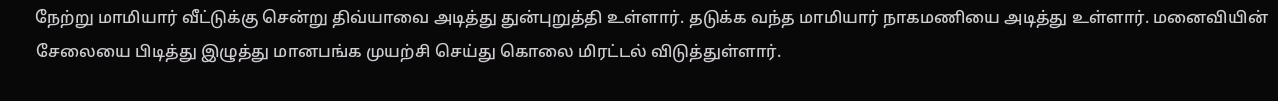நேற்று மாமியார் வீட்டுக்கு சென்று திவ்யாவை அடித்து துன்புறுத்தி உள்ளார். தடுக்க வந்த மாமியார் நாகமணியை அடித்து உள்ளார். மனைவியின் சேலையை பிடித்து இழுத்து மானபங்க முயற்சி செய்து கொலை மிரட்டல் விடுத்துள்ளார்.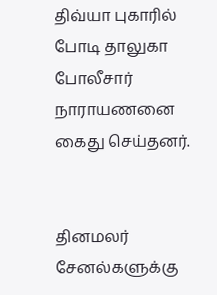திவ்யா புகாரில் போடி தாலுகா போலீசார் நாராயணனை கைது செய்தனர்.


தினமலர் சேனல்களுக்கு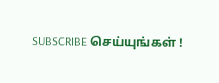SUBSCRIBE செய்யுங்கள் !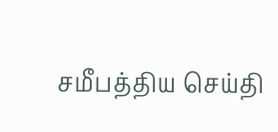சமீபத்திய செய்தி